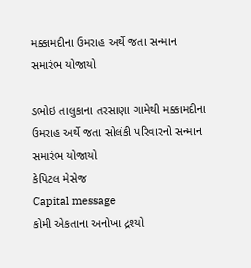મક્કામદીના ઉમરાહ અર્થે જતા સન્માન સમારંભ યોજાયો

ડભોઇ તાલુકાના તરસાણા ગામેથી મક્કામદીના ઉમરાહ અર્થે જતા સોલંકી પરિવારનો સન્માન સમારંભ યોજાયો
કેપિટલ મેસેજ
Capital message
કોમી એકતાના અનોખા દ્રશ્યો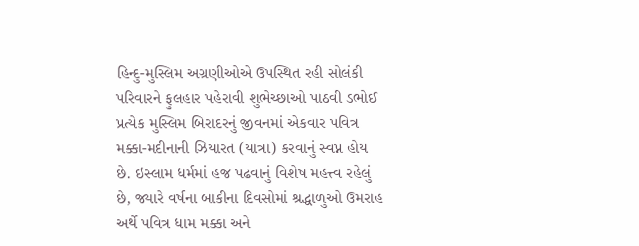હિન્દુ-મુસ્લિમ અગ્રણીઓએ ઉપસ્થિત રહી સોલંકી પરિવારને ફુલહાર પહેરાવી શુભેચ્છાઓ પાઠવી ડભોઈ પ્રત્યેક મુસ્લિમ બિરાદરનું જીવનમાં એકવાર પવિત્ર મક્કા-મદીનાની ઝિયારત (યાત્રા) કરવાનું સ્વપ્ન હોય છે. ઇસ્લામ ધર્મમાં હજ પઢવાનું વિશેષ મહત્ત્વ રહેલું છે, જ્યારે વર્ષના બાકીના દિવસોમાં શ્રદ્ધાળુઓ ઉમરાહ અર્થે પવિત્ર ધામ મક્કા અને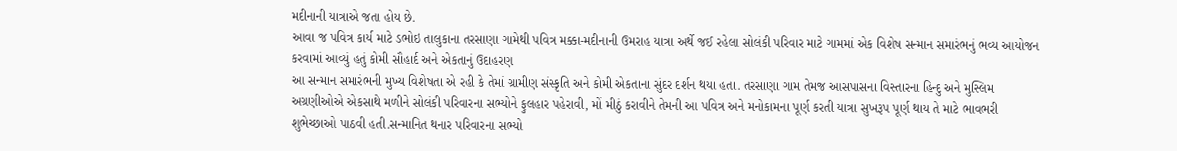મદીનાની યાત્રાએ જતા હોય છે.
આવા જ પવિત્ર કાર્ય માટે ડભોઇ તાલુકાના તરસાણા ગામેથી પવિત્ર મક્કા-મદીનાની ઉમરાહ યાત્રા અર્થે જઈ રહેલા સોલંકી પરિવાર માટે ગામમાં એક વિશેષ સન્માન સમારંભનું ભવ્ય આયોજન કરવામાં આવ્યું હતું કોમી સૌહાર્દ અને એકતાનું ઉદાહરણ
આ સન્માન સમારંભની મુખ્ય વિશેષતા એ રહી કે તેમાં ગ્રામીણ સંસ્કૃતિ અને કોમી એકતાના સુંદર દર્શન થયા હતા. તરસાણા ગામ તેમજ આસપાસના વિસ્તારના હિન્દુ અને મુસ્લિમ અગ્રણીઓએ એકસાથે મળીને સોલંકી પરિવારના સભ્યોને ફુલહાર પહેરાવી, મોં મીઠું કરાવીને તેમની આ પવિત્ર અને મનોકામના પૂર્ણ કરતી યાત્રા સુખરૂપ પૂર્ણ થાય તે માટે ભાવભરી શુભેચ્છાઓ પાઠવી હતી.સન્માનિત થનાર પરિવારના સભ્યો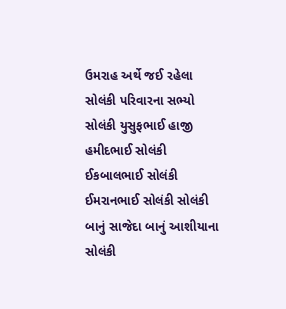ઉમરાહ અર્થે જઈ રહેલા સોલંકી પરિવારના સભ્યો સોલંકી યુસુફભાઈ હાજી હમીદભાઈ સોલંકી ઈકબાલભાઈ સોલંકી ઈમરાનભાઈ સોલંકી સોલંકી બાનું સાજેદા બાનું આશીયાના સોલંકી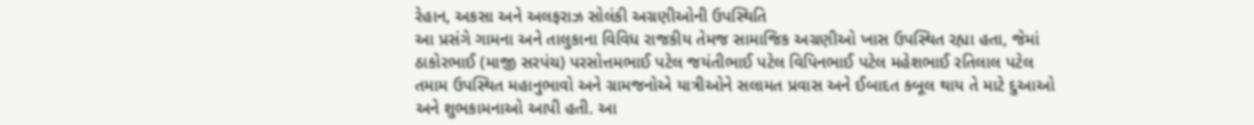રેહાન, અકસા અને અલફરાઝ સોલંકી અગ્રણીઓની ઉપસ્થિતિ
આ પ્રસંગે ગામના અને તાલુકાના વિવિધ રાજકીય તેમજ સામાજિક અગ્રણીઓ ખાસ ઉપસ્થિત રહ્યા હતા, જેમાં ઠાકોરભાઈ (માજી સરપંચ) પરસોત્તમભાઈ પટેલ જયંતીભાઈ પટેલ વિપિનભાઈ પટેલ મહેશભાઈ રતિલાલ પટેલ તમામ ઉપસ્થિત મહાનુભાવો અને ગ્રામજનોએ યાત્રીઓને સલામત પ્રવાસ અને ઈબાદત કબૂલ થાય તે માટે દુઆઓ અને શુભકામનાઓ આપી હતી. આ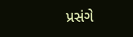પ્રસંગે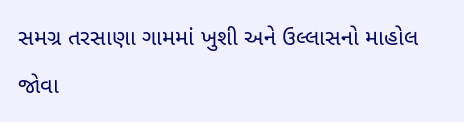સમગ્ર તરસાણા ગામમાં ખુશી અને ઉલ્લાસનો માહોલ જોવા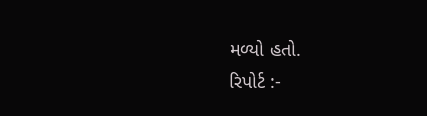મળ્યો હતો.
રિપોર્ટ :-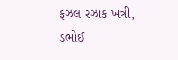ફઝલ રઝાક ખત્રી, ડભોઈ